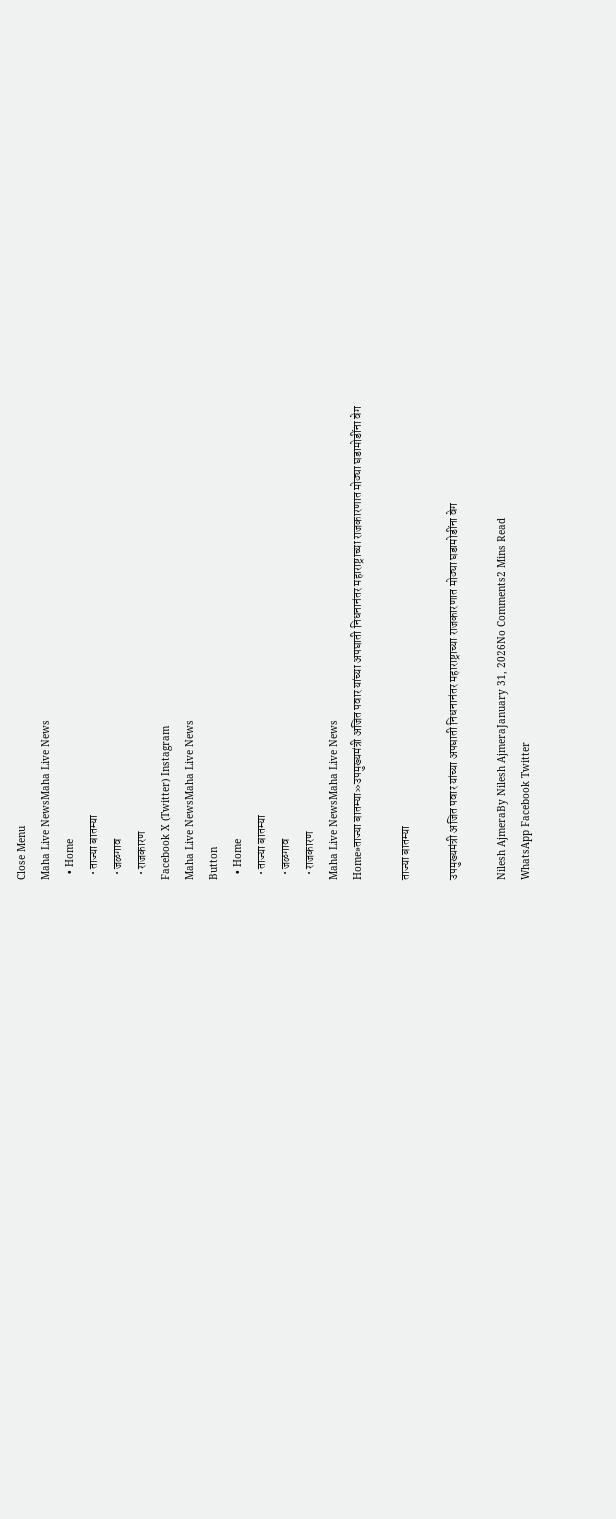Close Menu
Maha Live NewsMaha Live News
  • Home
  • ताज्या बातम्या
  • जळगाव
  • राजकारण
Facebook X (Twitter) Instagram
Maha Live NewsMaha Live News
Button
  • Home
  • ताज्या बातम्या
  • जळगाव
  • राजकारण
Maha Live NewsMaha Live News
Home»ताज्या बातम्या»उपमुख्यमंत्री अजित पवार यांच्या अपघाती निधनानंतर महाराष्ट्राच्या राजकारणात मोठ्या घडामोडींना वेग

ताज्या बातम्या

उपमुख्यमंत्री अजित पवार यांच्या अपघाती निधनानंतर महाराष्ट्राच्या राजकारणात मोठ्या घडामोडींना वेग

Nilesh AjmeraBy Nilesh AjmeraJanuary 31, 2026No Comments2 Mins Read
WhatsApp Facebook Twitter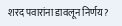शरद पवारांना डावलून निर्णय?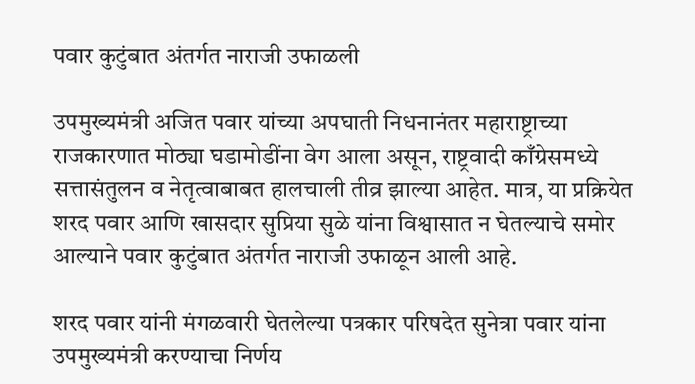पवार कुटुंबात अंतर्गत नाराजी उफाळली

उपमुख्यमंत्री अजित पवार यांच्या अपघाती निधनानंतर महाराष्ट्राच्या राजकारणात मोठ्या घडामोडींना वेग आला असून, राष्ट्रवादी काँग्रेसमध्ये सत्तासंतुलन व नेतृत्वाबाबत हालचाली तीव्र झाल्या आहेत. मात्र, या प्रक्रियेत शरद पवार आणि खासदार सुप्रिया सुळे यांना विश्वासात न घेतल्याचे समोर आल्याने पवार कुटुंबात अंतर्गत नाराजी उफाळून आली आहे.

शरद पवार यांनी मंगळवारी घेतलेल्या पत्रकार परिषदेत सुनेत्रा पवार यांना उपमुख्यमंत्री करण्याचा निर्णय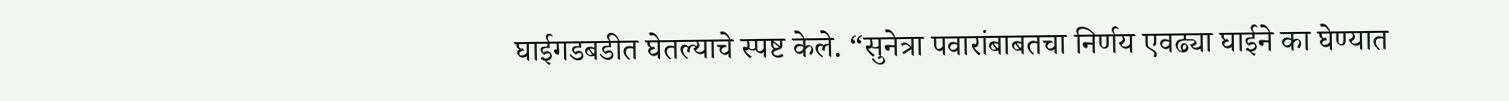घाईगडबडीत घेतल्याचे स्पष्ट केले. “सुनेत्रा पवारांबाबतचा निर्णय एवढ्या घाईने का घेण्यात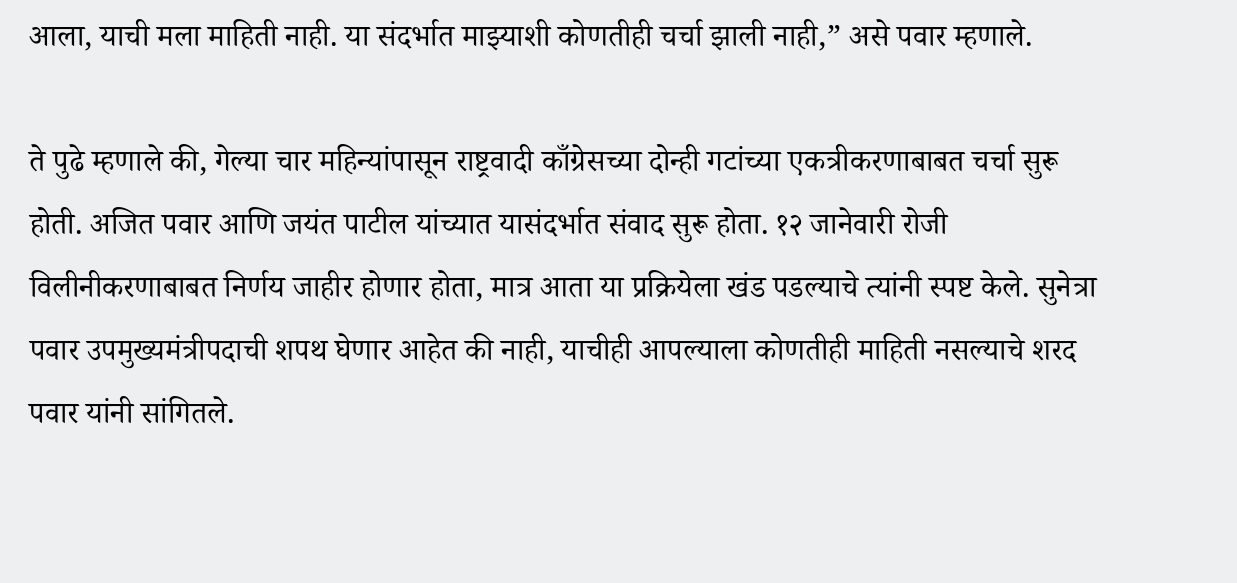आला, याची मला माहिती नाही. या संदर्भात माझ्याशी कोणतीही चर्चा झाली नाही,” असे पवार म्हणाले.

ते पुढे म्हणाले की, गेल्या चार महिन्यांपासून राष्ट्रवादी काँग्रेसच्या दोन्ही गटांच्या एकत्रीकरणाबाबत चर्चा सुरू होती. अजित पवार आणि जयंत पाटील यांच्यात यासंदर्भात संवाद सुरू होता. १२ जानेवारी रोजी विलीनीकरणाबाबत निर्णय जाहीर होणार होता, मात्र आता या प्रक्रियेला खंड पडल्याचे त्यांनी स्पष्ट केले. सुनेत्रा पवार उपमुख्यमंत्रीपदाची शपथ घेणार आहेत की नाही, याचीही आपल्याला कोणतीही माहिती नसल्याचे शरद पवार यांनी सांगितले.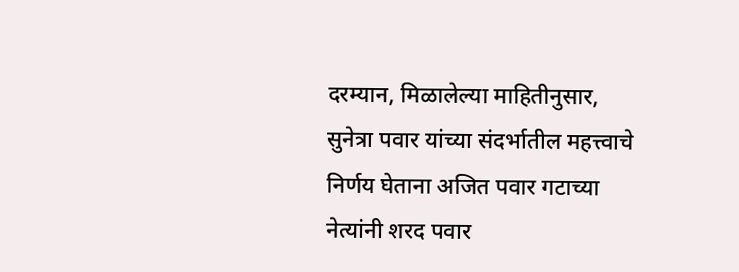दरम्यान, मिळालेल्या माहितीनुसार, सुनेत्रा पवार यांच्या संदर्भातील महत्त्वाचे निर्णय घेताना अजित पवार गटाच्या नेत्यांनी शरद पवार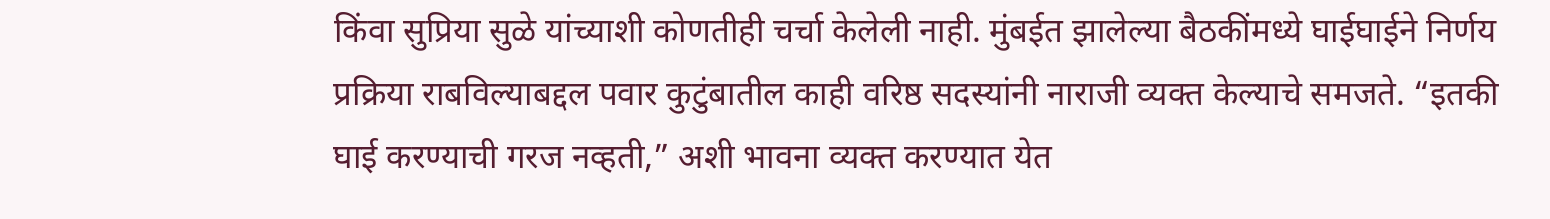किंवा सुप्रिया सुळे यांच्याशी कोणतीही चर्चा केलेली नाही. मुंबईत झालेल्या बैठकींमध्ये घाईघाईने निर्णय प्रक्रिया राबविल्याबद्दल पवार कुटुंबातील काही वरिष्ठ सदस्यांनी नाराजी व्यक्त केल्याचे समजते. “इतकी घाई करण्याची गरज नव्हती,” अशी भावना व्यक्त करण्यात येत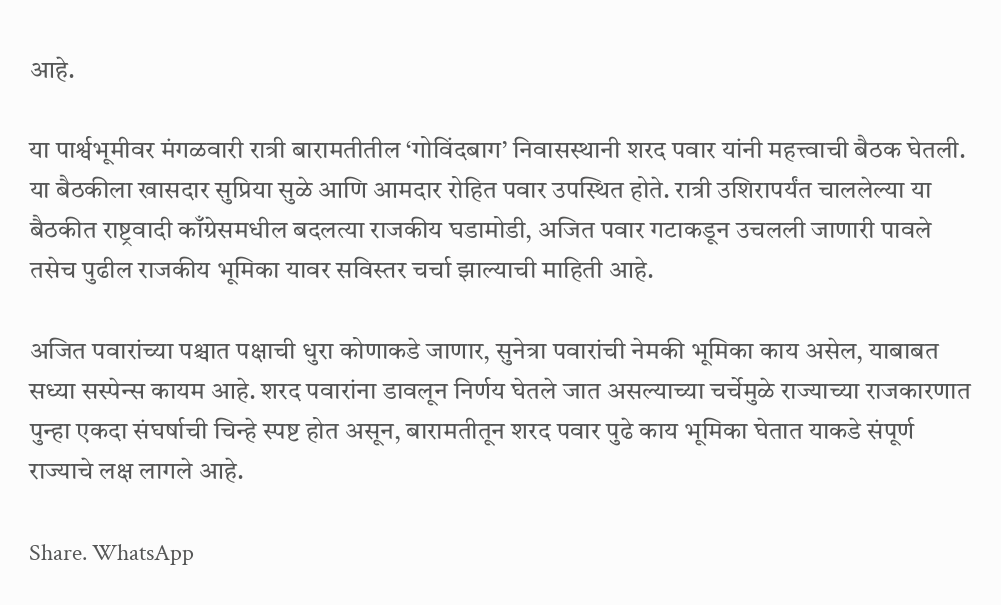आहे.

या पार्श्वभूमीवर मंगळवारी रात्री बारामतीतील ‘गोविंदबाग’ निवासस्थानी शरद पवार यांनी महत्त्वाची बैठक घेतली. या बैठकीला खासदार सुप्रिया सुळे आणि आमदार रोहित पवार उपस्थित होते. रात्री उशिरापर्यंत चाललेल्या या बैठकीत राष्ट्रवादी काँग्रेसमधील बदलत्या राजकीय घडामोडी, अजित पवार गटाकडून उचलली जाणारी पावले तसेच पुढील राजकीय भूमिका यावर सविस्तर चर्चा झाल्याची माहिती आहे.

अजित पवारांच्या पश्चात पक्षाची धुरा कोणाकडे जाणार, सुनेत्रा पवारांची नेमकी भूमिका काय असेल, याबाबत सध्या सस्पेन्स कायम आहे. शरद पवारांना डावलून निर्णय घेतले जात असल्याच्या चर्चेमुळे राज्याच्या राजकारणात पुन्हा एकदा संघर्षाची चिन्हे स्पष्ट होत असून, बारामतीतून शरद पवार पुढे काय भूमिका घेतात याकडे संपूर्ण राज्याचे लक्ष लागले आहे.

Share. WhatsApp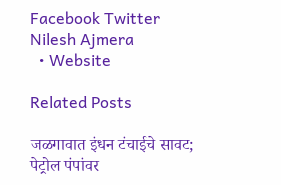Facebook Twitter
Nilesh Ajmera
  • Website

Related Posts

जळगावात इंधन टंचाईचे सावट; पेट्रोल पंपांवर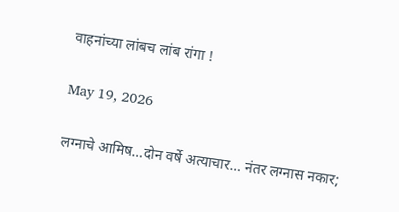वाहनांच्या लांबच लांब रांगा !

May 19, 2026

लग्नाचे आमिष…दोन वर्षे अत्याचार… नंतर लग्नास नकार;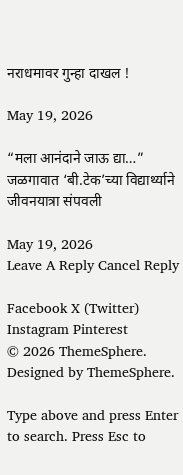नराधमावर गुन्हा दाखल !

May 19, 2026

“मला आनंदाने जाऊ द्या…” जळगावात ‘बी.टेक’च्या विद्यार्थ्याने जीवनयात्रा संपवली

May 19, 2026
Leave A Reply Cancel Reply

Facebook X (Twitter) Instagram Pinterest
© 2026 ThemeSphere. Designed by ThemeSphere.

Type above and press Enter to search. Press Esc to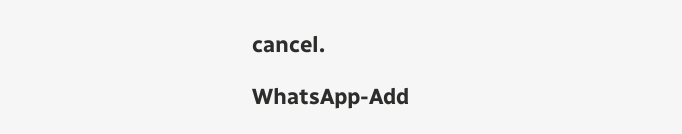cancel.

WhatsApp-Add